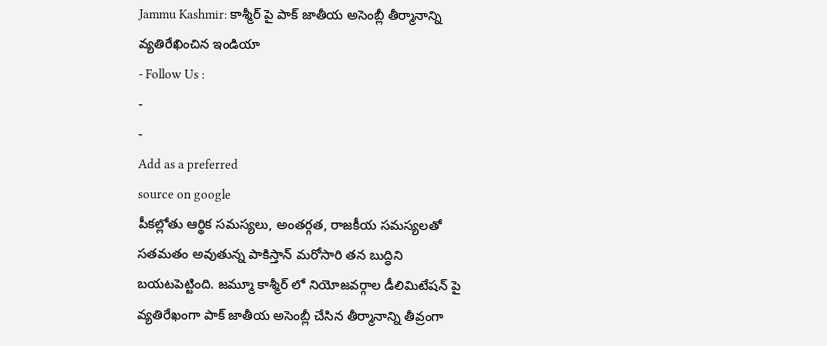Jammu Kashmir: కాశ్మీర్ పై పాక్ జాతీయ అసెంబ్లీ తీర్మానాన్ని వ్యతిరేఖించిన ఇండియా
- Follow Us :
-
-
Add as a preferred
source on google
పీకల్లోతు ఆర్థిక సమస్యలు, అంతర్గత, రాజకీయ సమస్యలతో సతమతం అవుతున్న పాకిస్తాన్ మరోసారి తన బుద్ధిని బయటపెట్టింది. జమ్మూ కాశ్మీర్ లో నియోజవర్గాల డీలిమిటేషన్ పై వ్యతిరేఖంగా పాక్ జాతీయ అసెంబ్లీ చేసిన తీర్మానాన్ని తీవ్రంగా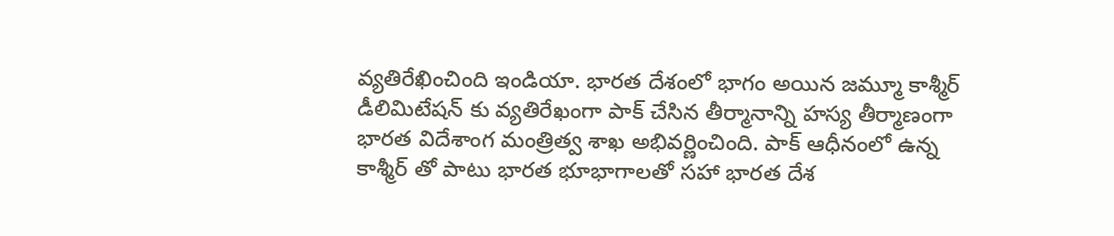వ్యతిరేఖించింది ఇండియా. భారత దేశంలో భాగం అయిన జమ్మూ కాశ్మీర్ డీలిమిటేషన్ కు వ్యతిరేఖంగా పాక్ చేసిన తీర్మానాన్ని హస్య తీర్మాణంగా భారత విదేశాంగ మంత్రిత్వ శాఖ అభివర్ణించింది. పాక్ ఆధీనంలో ఉన్న కాశ్మీర్ తో పాటు భారత భూభాగాలతో సహా భారత దేశ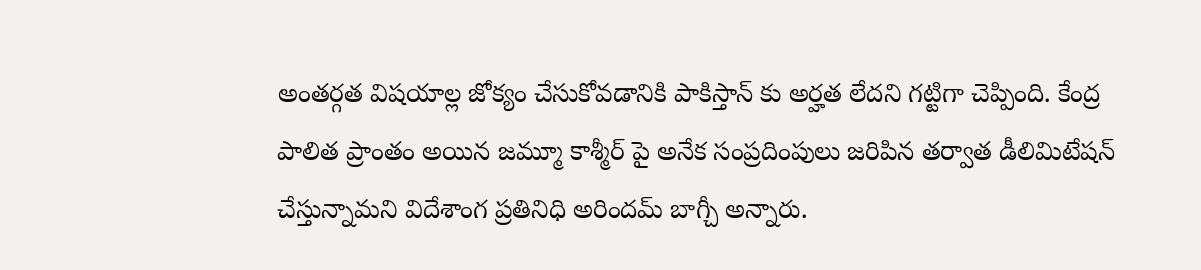అంతర్గత విషయాల్ల జోక్యం చేసుకోవడానికి పాకిస్తాన్ కు అర్హత లేదని గట్టిగా చెప్పింది. కేంద్ర పాలిత ప్రాంతం అయిన జమ్మూ కాశ్మీర్ పై అనేక సంప్రదింపులు జరిపిన తర్వాత డీలిమిటేషన్ చేస్తున్నామని విదేశాంగ ప్రతినిధి అరిందమ్ బాగ్చీ అన్నారు.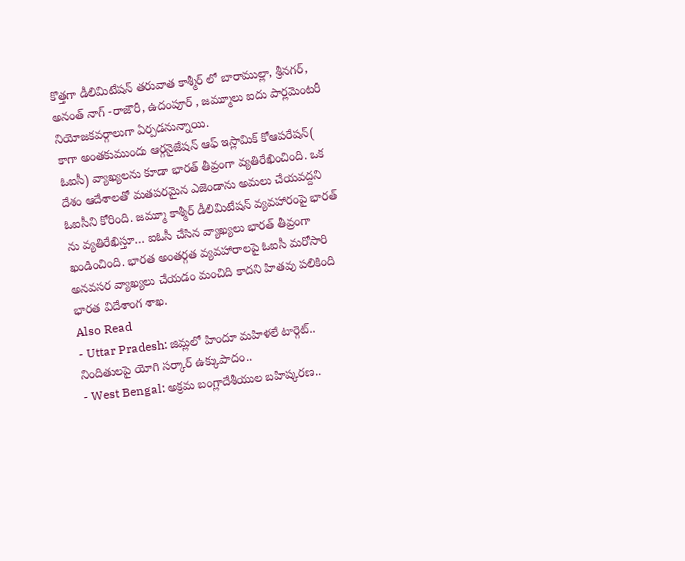కొత్తగా డీలిమిటేషన్ తరువాత కాశ్మీర్ లో బారాముల్లా, శ్రీనగర్, అనంత్ నాగ్ -రాజౌరీ, ఉదంపూర్ , జమ్మూలు ఐదు పార్లమెంటరీ నియోజకవర్గాలుగా ఏర్పడనున్నాయి.
కాగా అంతకుముందు ఆర్గనైజేషన్ ఆఫ్ ఇస్లామిక్ కోఆపరేషన్( ఓఐసీ) వ్యాఖ్యలను కూడా భారత్ తీవ్రంగా వ్యతిరేఖించింది. ఒక దేశం ఆదేశాలతో మతపరమైన ఎజెండాను అమలు చేయవద్దని ఓఐసీని కోరింది. జమ్మూ కాశ్మీర్ డీలిమిటేషన్ వ్యవహారంపై భారత్ ను వ్యతిరేఖిస్తూ… ఐఓసీ చేసిన వ్యాఖ్యలు భారత్ తీవ్రంగా ఖండించింది. భారత అంతర్గత వ్యవహారాలపై ఓఐసీ మరోసారి అనవసర వ్యాఖ్యలు చేయడం మంచిది కాదని హితవు పలికింది భారత విదేశాంగ శాఖ.
Also Read
- Uttar Pradesh: జిమ్లలో హిందూ మహిళలే టార్గెట్.. నిందితులపై యోగి సర్కార్ ఉక్కుపాదం..
- West Bengal: అక్రమ బంగ్లాదేశీయుల బహిష్కరణ..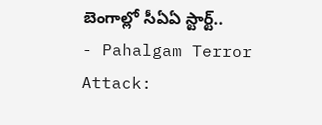బెంగాల్లో సీఏఏ స్టార్ట్..
- Pahalgam Terror Attack: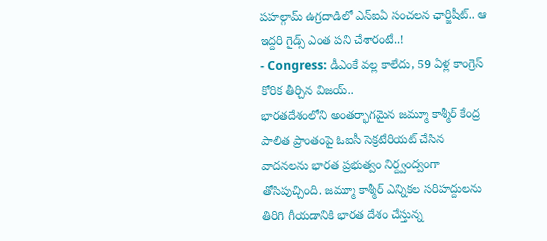పహల్గామ్ ఉగ్రదాడిలో ఎన్ఐఏ సంచలన ఛార్జిషీట్.. ఆ ఇద్దరి గైడ్స్ ఎంత పని చేశారంటే..!
- Congress: డీఎంకే వల్ల కాలేదు, 59 ఏళ్ల కాంగ్రెస్ కోరిక తీర్చిన విజయ్..
భారతదేశంలోని అంతర్భాగమైన జమ్మూ కాశ్మీర్ కేంద్ర పాలిత ప్రాంతంపై ఓఐసీ సెక్రటేరియట్ చేసిన వాదనలను భారత ప్రభుత్వం నిర్ద్వంద్వంగా తోసిపుచ్చింది. జమ్మూ కాశ్మీర్ ఎన్నికల సరిహద్దులను తిరిగి గీయడానికి భారత దేశం చేస్తున్న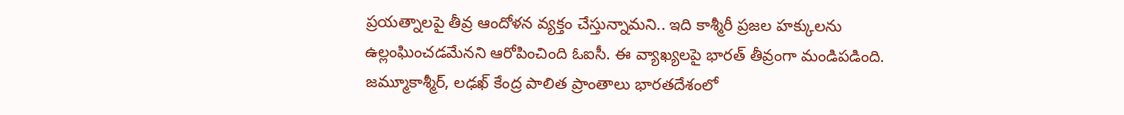ప్రయత్నాలపై తీవ్ర ఆందోళన వ్యక్తం చేస్తున్నామని.. ఇది కాశ్మీరీ ప్రజల హక్కులను ఉల్లంఘించడమేనని ఆరోపించింది ఓఐసీ. ఈ వ్యాఖ్యలపై భారత్ తీవ్రంగా మండిపడింది. జమ్మూకాశ్మీర్, లఢఖ్ కేంద్ర పాలిత ప్రాంతాలు భారతదేశంలో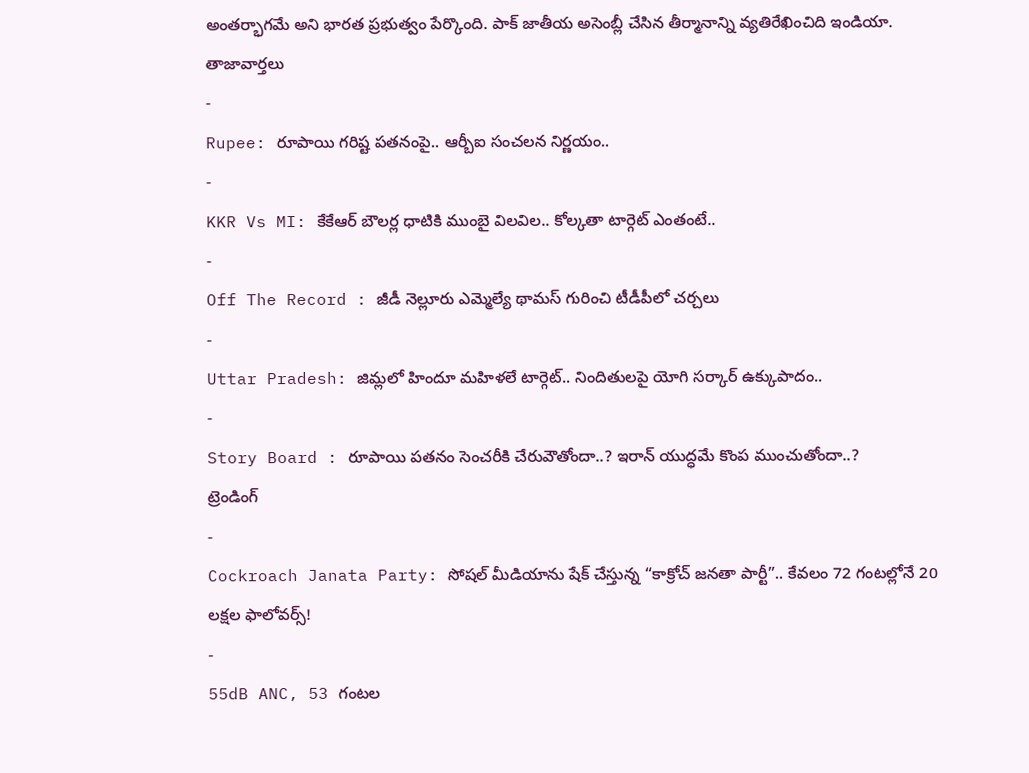అంతర్భాగమే అని భారత ప్రభుత్వం పేర్కొంది. పాక్ జాతీయ అసెంబ్లీ చేసిన తీర్మానాన్ని వ్యతిరేఖించిది ఇండియా.
తాజావార్తలు
-
Rupee: రూపాయి గరిష్ట పతనంపై.. ఆర్బీఐ సంచలన నిర్ణయం..
-
KKR Vs MI: కేకేఆర్ బౌలర్ల ధాటికి ముంబై విలవిల.. కోల్కతా టార్గెట్ ఎంతంటే..
-
Off The Record : జీడీ నెల్లూరు ఎమ్మెల్యే థామస్ గురించి టీడీపీలో చర్చలు
-
Uttar Pradesh: జిమ్లలో హిందూ మహిళలే టార్గెట్.. నిందితులపై యోగి సర్కార్ ఉక్కుపాదం..
-
Story Board : రూపాయి పతనం సెంచరీకి చేరువౌతోందా..? ఇరాన్ యుద్ధమే కొంప ముంచుతోందా..?
ట్రెండింగ్
-
Cockroach Janata Party: సోషల్ మీడియాను షేక్ చేస్తున్న “కాక్రోచ్ జనతా పార్టీ”.. కేవలం 72 గంటల్లోనే 20 లక్షల ఫాలోవర్స్!
-
55dB ANC, 53 గంటల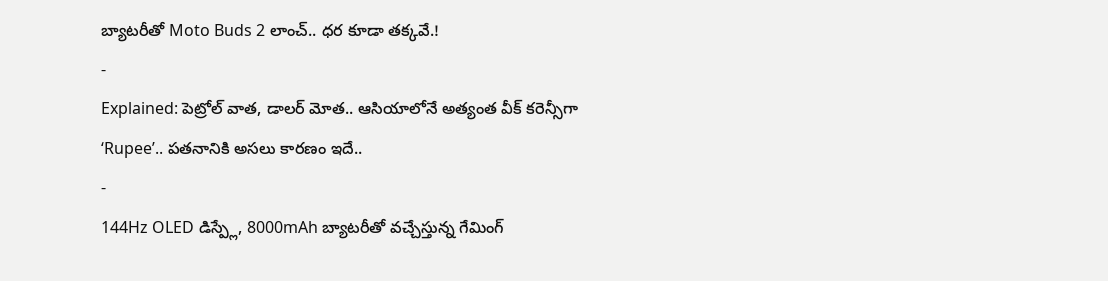బ్యాటరీతో Moto Buds 2 లాంచ్.. ధర కూడా తక్కవే.!
-
Explained: పెట్రోల్ వాత, డాలర్ మోత.. ఆసియాలోనే అత్యంత వీక్ కరెన్సీగా ‘Rupee’.. పతనానికి అసలు కారణం ఇదే..
-
144Hz OLED డిస్ప్లే, 8000mAh బ్యాటరీతో వచ్చేస్తున్న గేమింగ్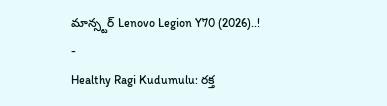మాన్స్టర్ Lenovo Legion Y70 (2026)..!
-
Healthy Ragi Kudumulu: రక్త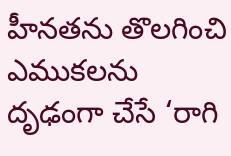హీనతను తొలగించి ఎముకలను దృఢంగా చేసే ‘రాగి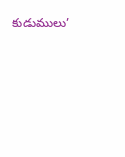కుడుములు’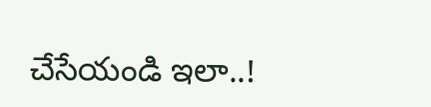చేసేయండి ఇలా..!